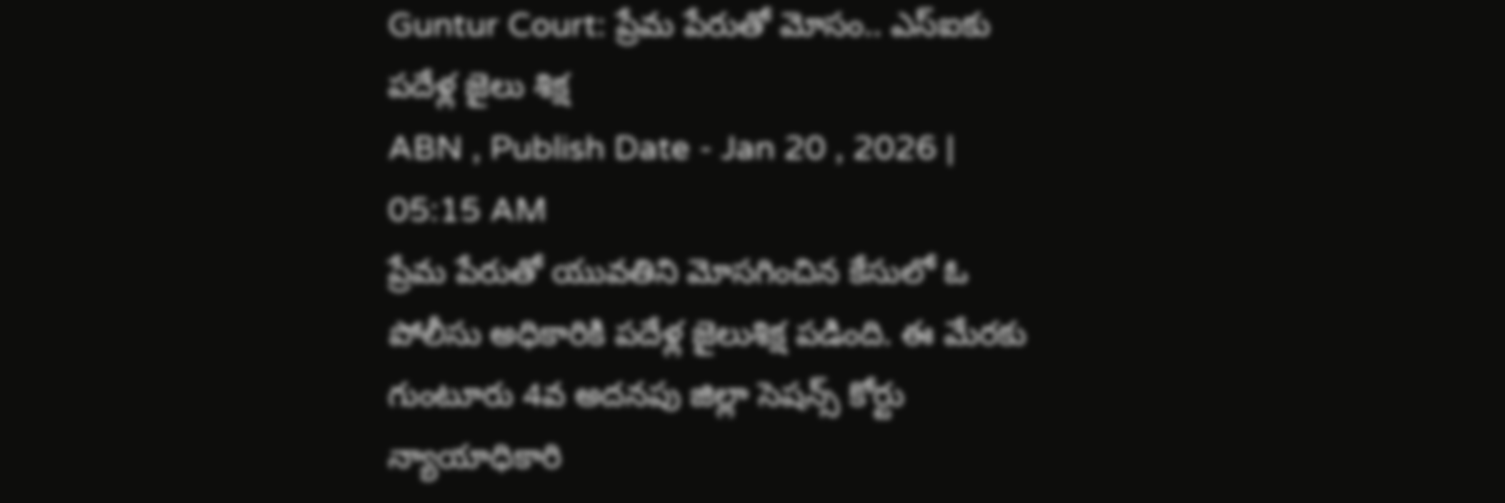Guntur Court: ప్రేమ పేరుతో మోసం.. ఎస్ఐకు పదేళ్ల జైలు శిక్ష
ABN , Publish Date - Jan 20 , 2026 | 05:15 AM
ప్రేమ పేరుతో యువతిని మోసగించిన కేసులో ఓ పోలీసు అధికారికి పదేళ్ల జైలుశిక్ష పడింది. ఈ మేరకు గుంటూరు 4వ అదనపు జిల్లా సెషన్స్ కోర్టు న్యాయాధికారి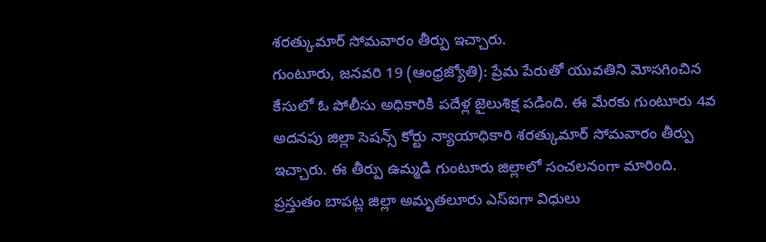శరత్కుమార్ సోమవారం తీర్పు ఇచ్చారు.
గుంటూరు, జనవరి 19 (ఆంధ్రజ్యోతి): ప్రేమ పేరుతో యువతిని మోసగించిన కేసులో ఓ పోలీసు అధికారికి పదేళ్ల జైలుశిక్ష పడింది. ఈ మేరకు గుంటూరు 4వ అదనపు జిల్లా సెషన్స్ కోర్టు న్యాయాధికారి శరత్కుమార్ సోమవారం తీర్పు ఇచ్చారు. ఈ తీర్పు ఉమ్మడి గుంటూరు జిల్లాలో సంచలనంగా మారింది. ప్రస్తుతం బాపట్ల జిల్లా అమృతలూరు ఎస్ఐగా విధులు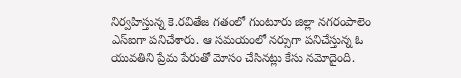నిర్వహిస్తున్న కె.రవితేజ గతంలో గుంటూరు జిల్లా నగరంపాలెం ఎస్ఐగా పనిచేశారు. ఆ సమయంలో నర్సుగా పనిచేస్తున్న ఓ యువతిని ప్రేమ పేరుతో మోసం చేసినట్లు కేసు నమోదైంది.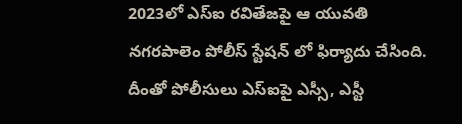2023లో ఎస్ఐ రవితేజపై ఆ యువతి నగరపాలెం పోలీస్ స్టేషన్ లో ఫిర్యాదు చేసింది. దీంతో పోలీసులు ఎస్ఐపై ఎస్సీ, ఎస్టీ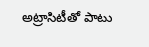అట్రాసిటీతో పాటు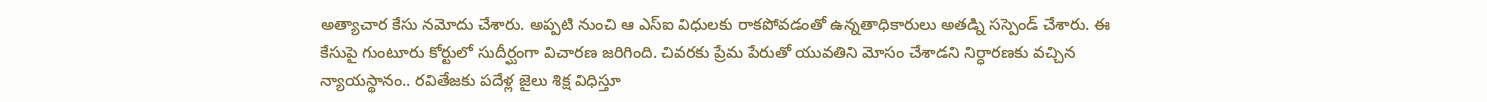అత్యాచార కేసు నమోదు చేశారు. అప్పటి నుంచి ఆ ఎస్ఐ విధులకు రాకపోవడంతో ఉన్నతాధికారులు అతడ్ని సస్పెండ్ చేశారు. ఈ కేసుపై గుంటూరు కోర్టులో సుదీర్ఘంగా విచారణ జరిగింది. చివరకు ప్రేమ పేరుతో యువతిని మోసం చేశాడని నిర్ధారణకు వచ్చిన న్యాయస్థానం.. రవితేజకు పదేళ్ల జైలు శిక్ష విధిస్తూ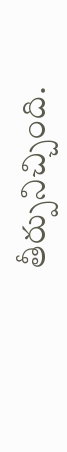తీర్పునిచ్చింది.